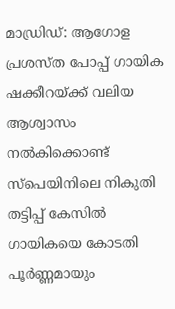മാഡ്രിഡ്: ആഗോള പ്രശസ്ത പോപ്പ് ഗായിക ഷക്കീറയ്ക്ക് വലിയ ആശ്വാസം നൽകിക്കൊണ്ട് സ്പെയിനിലെ നികുതി തട്ടിപ്പ് കേസിൽ ഗായികയെ കോടതി പൂർണ്ണമായും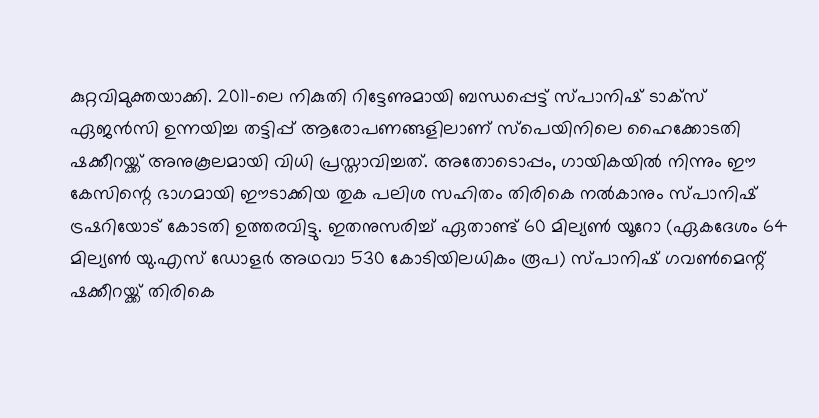കുറ്റവിമുക്തയാക്കി. 2011-ലെ നികുതി റിട്ടേണുമായി ബന്ധപ്പെട്ട് സ്പാനിഷ് ടാക്സ് ഏജൻസി ഉന്നയിച്ച തട്ടിപ്പ് ആരോപണങ്ങളിലാണ് സ്പെയിനിലെ ഹൈക്കോടതി ഷക്കീറയ്ക്ക് അനുകൂലമായി വിധി പ്രസ്താവിച്ചത്. അതോടൊപ്പം, ഗായികയിൽ നിന്നും ഈ കേസിന്റെ ഭാഗമായി ഈടാക്കിയ തുക പലിശ സഹിതം തിരികെ നൽകാനും സ്പാനിഷ് ട്രഷറിയോട് കോടതി ഉത്തരവിട്ടു. ഇതനുസരിച്ച് ഏതാണ്ട് 60 മില്യൺ യൂറോ (ഏകദേശം 64 മില്യൺ യു.എസ് ഡോളർ അഥവാ 530 കോടിയിലധികം രൂപ) സ്പാനിഷ് ഗവൺമെന്റ് ഷക്കീറയ്ക്ക് തിരികെ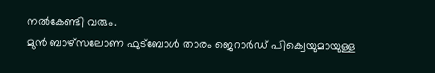നൽകേണ്ടി വരും.
മുൻ ബാഴ്സലോണ ഫുട്ബോൾ താരം ജെറാർഡ് പിക്വെയുമായുള്ള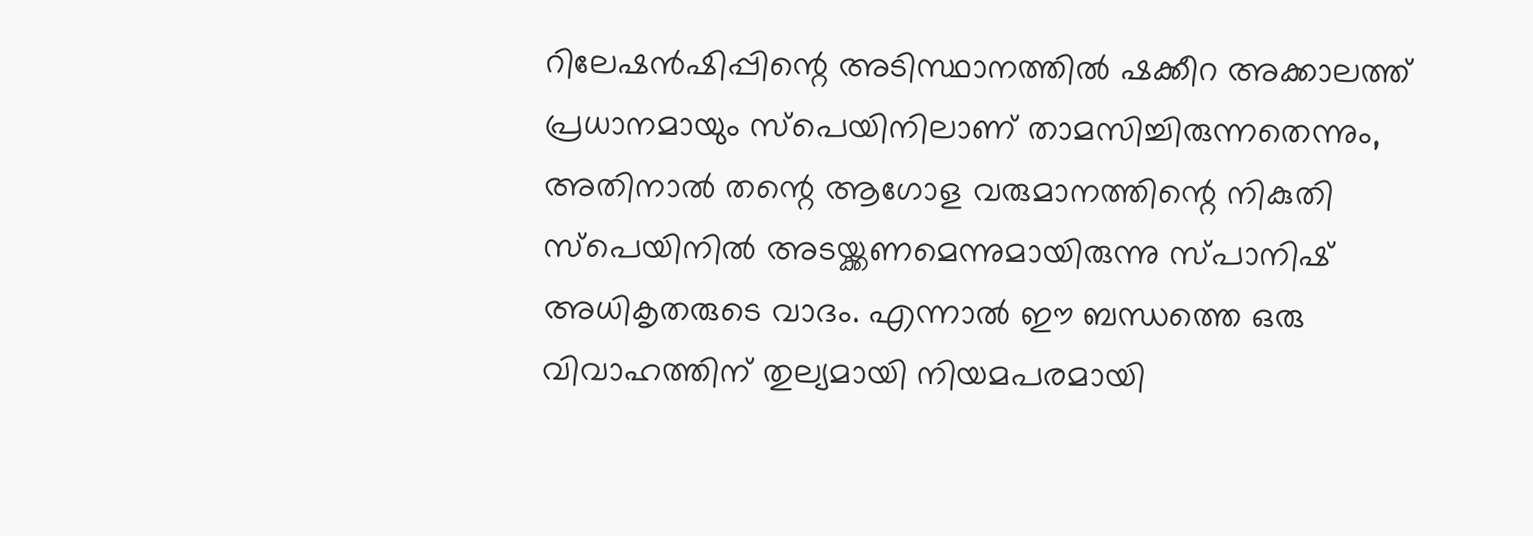റിലേഷൻഷിപ്പിന്റെ അടിസ്ഥാനത്തിൽ ഷക്കീറ അക്കാലത്ത് പ്രധാനമായും സ്പെയിനിലാണ് താമസിച്ചിരുന്നതെന്നും, അതിനാൽ തന്റെ ആഗോള വരുമാനത്തിന്റെ നികുതി സ്പെയിനിൽ അടയ്ക്കണമെന്നുമായിരുന്നു സ്പാനിഷ് അധികൃതരുടെ വാദം. എന്നാൽ ഈ ബന്ധത്തെ ഒരു വിവാഹത്തിന് തുല്യമായി നിയമപരമായി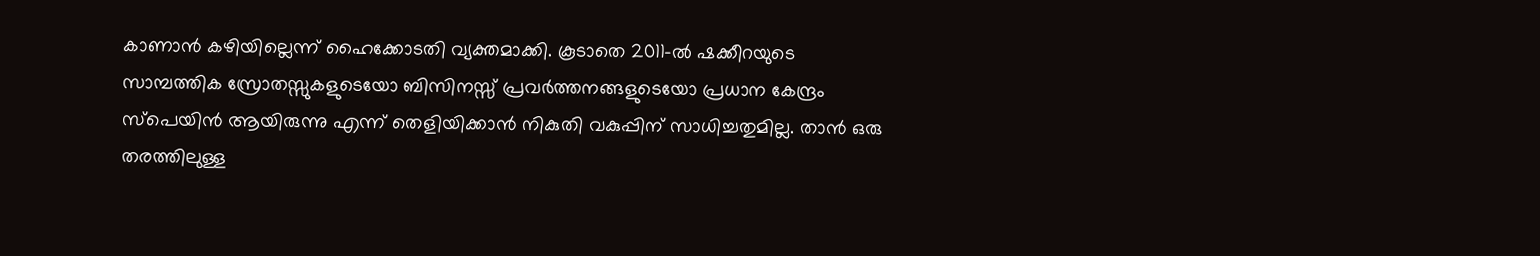കാണാൻ കഴിയില്ലെന്ന് ഹൈക്കോടതി വ്യക്തമാക്കി. കൂടാതെ 2011-ൽ ഷക്കീറയുടെ സാമ്പത്തിക സ്രോതസ്സുകളുടെയോ ബിസിനസ്സ് പ്രവർത്തനങ്ങളുടെയോ പ്രധാന കേന്ദ്രം സ്പെയിൻ ആയിരുന്നു എന്ന് തെളിയിക്കാൻ നികുതി വകുപ്പിന് സാധിച്ചതുമില്ല. താൻ ഒരു തരത്തിലുള്ള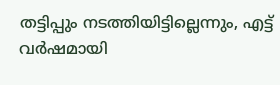തട്ടിപ്പും നടത്തിയിട്ടില്ലെന്നും, എട്ട് വർഷമായി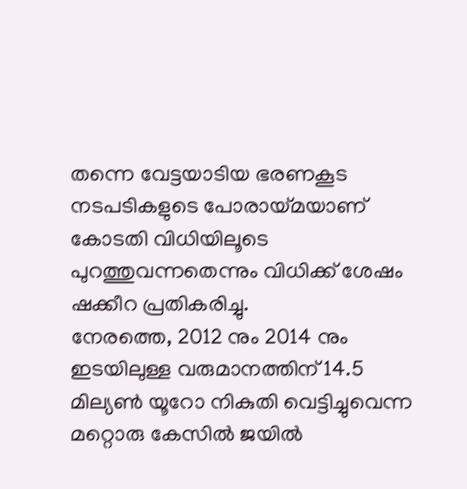തന്നെ വേട്ടയാടിയ ഭരണകൂട നടപടികളുടെ പോരായ്മയാണ് കോടതി വിധിയിലൂടെ പുറത്തുവന്നതെന്നും വിധിക്ക് ശേഷം ഷക്കീറ പ്രതികരിച്ചു.
നേരത്തെ, 2012 നും 2014 നും ഇടയിലുള്ള വരുമാനത്തിന് 14.5 മില്യൺ യൂറോ നികുതി വെട്ടിച്ചുവെന്ന മറ്റൊരു കേസിൽ ജയിൽ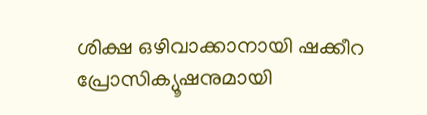ശിക്ഷ ഒഴിവാക്കാനായി ഷക്കീറ പ്രോസിക്യൂഷനുമായി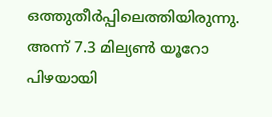ഒത്തുതീർപ്പിലെത്തിയിരുന്നു. അന്ന് 7.3 മില്യൺ യൂറോ പിഴയായി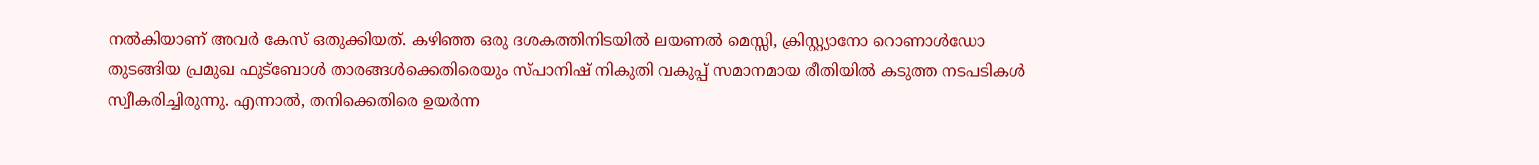നൽകിയാണ് അവർ കേസ് ഒതുക്കിയത്. കഴിഞ്ഞ ഒരു ദശകത്തിനിടയിൽ ലയണൽ മെസ്സി, ക്രിസ്റ്റ്യാനോ റൊണാൾഡോ തുടങ്ങിയ പ്രമുഖ ഫുട്ബോൾ താരങ്ങൾക്കെതിരെയും സ്പാനിഷ് നികുതി വകുപ്പ് സമാനമായ രീതിയിൽ കടുത്ത നടപടികൾ സ്വീകരിച്ചിരുന്നു. എന്നാൽ, തനിക്കെതിരെ ഉയർന്ന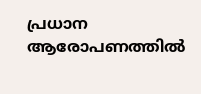പ്രധാന ആരോപണത്തിൽ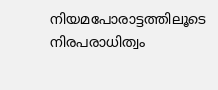നിയമപോരാട്ടത്തിലൂടെ നിരപരാധിത്വം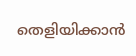തെളിയിക്കാൻ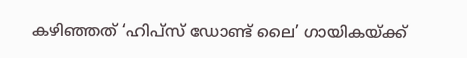കഴിഞ്ഞത് ‘ഹിപ്സ് ഡോണ്ട് ലൈ’ ഗായികയ്ക്ക്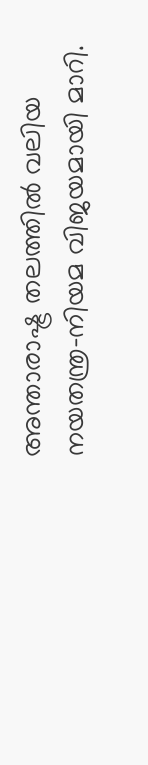അന്താരാഷ്ട്ര തലത്തിൽ വലിയ നയതന്ത്ര-നിയമ വിജയമായി മാറി.